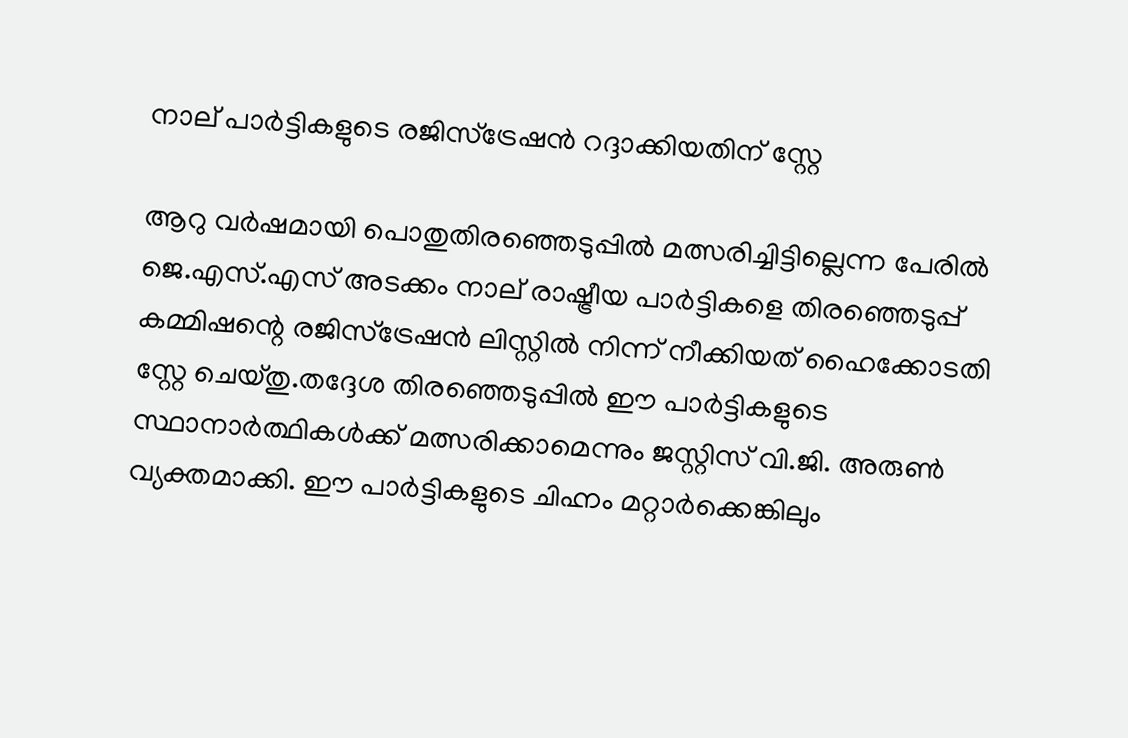നാല് പാര്‍ട്ടികളുടെ രജിസ്ട്രേഷൻ റദ്ദാക്കിയതിന് സ്റ്റേ

ആറു വർഷമായി പൊതുതിരഞ്ഞെടുപ്പില്‍ മത്സരിച്ചിട്ടില്ലെന്ന പേരില്‍ ജെ.എസ്.എസ് അടക്കം നാല് രാഷ്ട്രീയ പാർട്ടികളെ തിരഞ്ഞെടുപ്പ് കമ്മിഷന്റെ രജിസ്ട്രേഷൻ ലിസ്റ്റില്‍ നിന്ന് നീക്കിയത് ഹൈക്കോടതി സ്റ്റേ ചെയ്തു.തദ്ദേശ തിരഞ്ഞെടുപ്പില്‍ ഈ പാർട്ടികളുടെ സ്ഥാനാർത്ഥികള്‍ക്ക് മത്സരിക്കാമെന്നും ജസ്റ്റിസ് വി.ജി. അരുണ്‍ വ്യക്തമാക്കി. ഈ പാർട്ടികളുടെ ചിഹ്നം മറ്റാർക്കെങ്കിലും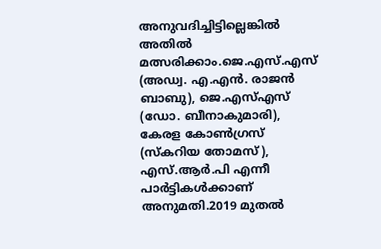അനുവദിച്ചിട്ടില്ലെങ്കില്‍ അതില്‍ മത്സരിക്കാം.ജെ.എസ്.എസ് (അഡ്വ. എ.എൻ. രാജൻ ബാബു), ജെ.എസ്‌എസ് (ഡോ. ബീനാകുമാരി), കേരള കോണ്‍ഗ്രസ് (സ്കറിയ തോമസ് ), എസ്.ആർ.പി എന്നീ പാർട്ടികള്‍ക്കാണ് അനുമതി.2019 മുതല്‍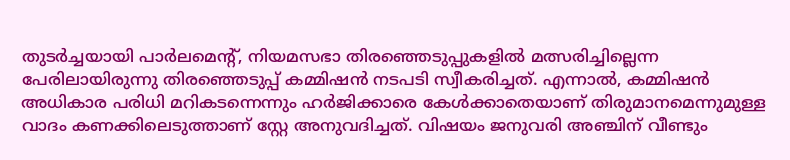തുടർച്ചയായി പാർലമെന്റ്, നിയമസഭാ തിരഞ്ഞെടുപ്പുകളില്‍ മത്സരിച്ചില്ലെന്ന പേരിലായിരുന്നു തിരഞ്ഞെടുപ്പ് കമ്മിഷൻ നടപടി സ്വീകരിച്ചത്. എന്നാല്‍, കമ്മിഷൻ അധികാര പരിധി മറികടന്നെന്നും ഹർജിക്കാരെ കേള്‍ക്കാതെയാണ് തിരുമാനമെന്നുമുള്ള വാദം കണക്കിലെടുത്താണ് സ്റ്റേ അനുവദിച്ചത്. വിഷയം ജനുവരി അഞ്ചിന് വീണ്ടും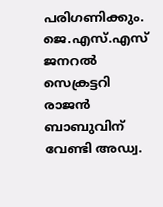പരിഗണിക്കും. ജെ.എസ്.എസ് ജനറല്‍ സെക്രട്ടറി രാജൻ ബാബുവിന് വേണ്ടി അഡ്വ.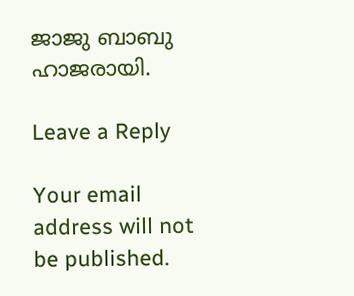ജാജു ബാബു ഹാജരായി.

Leave a Reply

Your email address will not be published.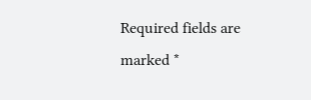Required fields are marked *